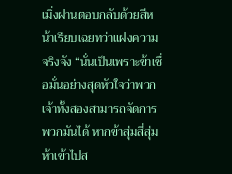เมิ่งฝานตอบกลับด้วยสีหน้าเรียบเฉยทว่าแฝงความจริงจัง “นั่นเป็นเพราะข้าเชื่อมั่นอย่างสุดหัวใจว่าพวกเจ้าทั้งสองสามารถจัดการพวกมันได้ หากข้าสุ่มสี่สุ่มห้าเข้าไปส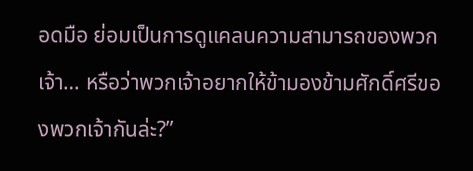อดมือ ย่อมเป็นการดูแคลนความสามารถของพวกเจ้า… หรือว่าพวกเจ้าอยากให้ข้ามองข้ามศักดิ์ศรีของพวกเจ้ากันล่ะ?”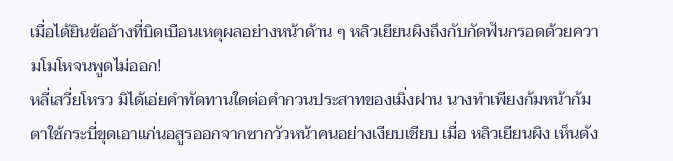เมื่อได้ยินข้ออ้างที่บิดเบือนเหตุผลอย่างหน้าด้าน ๆ หลิวเยียนผิงถึงกับกัดฟันกรอดด้วยความโมโหจนพูดไม่ออก!
หลี่เสวี่ยโหรว มิได้เอ่ยคำทัดทานใดต่อคำกวนประสาทของเมิ่งฝาน นางทำเพียงก้มหน้าก้มตาใช้กระบี่ขุดเอาแก่นอสูรออกจากซากวัวหน้าคนอย่างเงียบเชียบ เมื่อ หลิวเยียนผิง เห็นดัง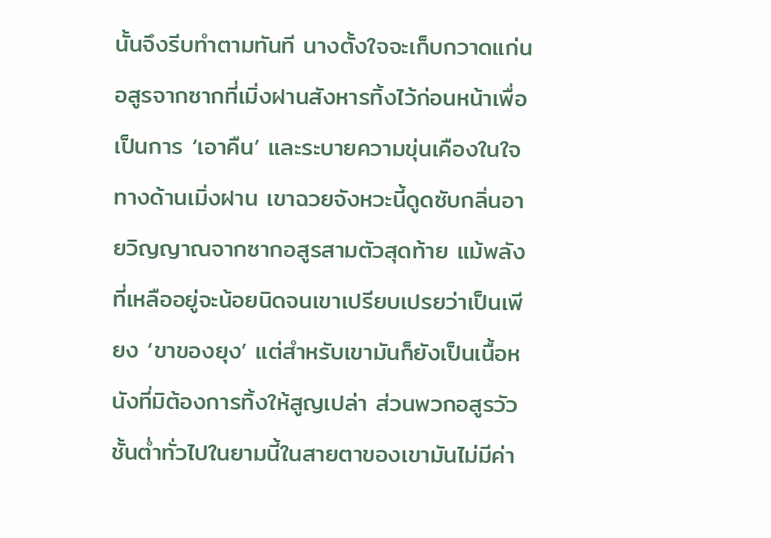นั้นจึงรีบทำตามทันที นางตั้งใจจะเก็บกวาดแก่นอสูรจากซากที่เมิ่งฝานสังหารทิ้งไว้ก่อนหน้าเพื่อเป็นการ ‘เอาคืน’ และระบายความขุ่นเคืองในใจ
ทางด้านเมิ่งฝาน เขาฉวยจังหวะนี้ดูดซับกลิ่นอายวิญญาณจากซากอสูรสามตัวสุดท้าย แม้พลังที่เหลืออยู่จะน้อยนิดจนเขาเปรียบเปรยว่าเป็นเพียง ‘ขาของยุง’ แต่สำหรับเขามันก็ยังเป็นเนื้อหนังที่มิต้องการทิ้งให้สูญเปล่า ส่วนพวกอสูรวัวชั้นต่ำทั่วไปในยามนี้ในสายตาของเขามันไม่มีค่า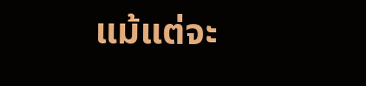แม้แต่จะ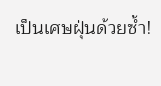เป็นเศษฝุ่นด้วยซ้ำ!